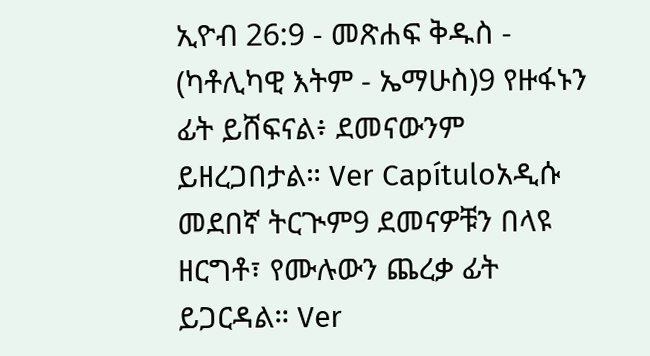ኢዮብ 26:9 - መጽሐፍ ቅዱስ - (ካቶሊካዊ እትም - ኤማሁስ)9 የዙፋኑን ፊት ይሸፍናል፥ ደመናውንም ይዘረጋበታል። Ver Capítuloአዲሱ መደበኛ ትርጒም9 ደመናዎቹን በላዩ ዘርግቶ፣ የሙሉውን ጨረቃ ፊት ይጋርዳል። Ver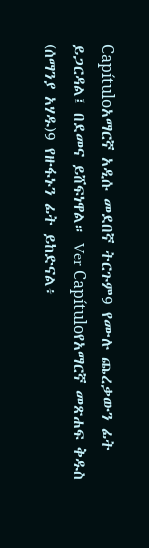Capítuloአማርኛ አዲሱ መደበኛ ትርጉም9 የሙሉ ጨረቃውን ፊት ይጋርዳል፤ በደመና ይሸፍነዋል። Ver Capítuloየአማርኛ መጽሐፍ ቅዱስ (ሰማንያ አሃዱ)9 የዙፋኑን ፊት ይከድናል፥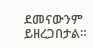ደመናውንም ይዘረጋበታል።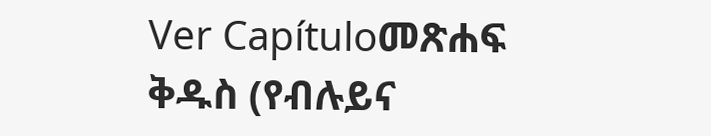Ver Capítuloመጽሐፍ ቅዱስ (የብሉይና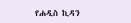የሐዲስ ኪዳን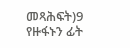መጻሕፍት)9 የዙፋኑን ፊት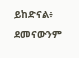ይከድናል፥ ደመናውንም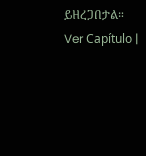ይዘረጋበታል። Ver Capítulo |